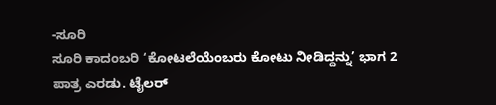-ಸೂರಿ
ಸೂರಿ ಕಾದಂಬರಿ ‘ಕೋಟಲೆಯೆಂಬರು ಕೋಟು ನೀಡಿದ್ದನ್ನು’ ಭಾಗ 2
ಪಾತ್ರ ಎರಡು. ಟೈಲರ್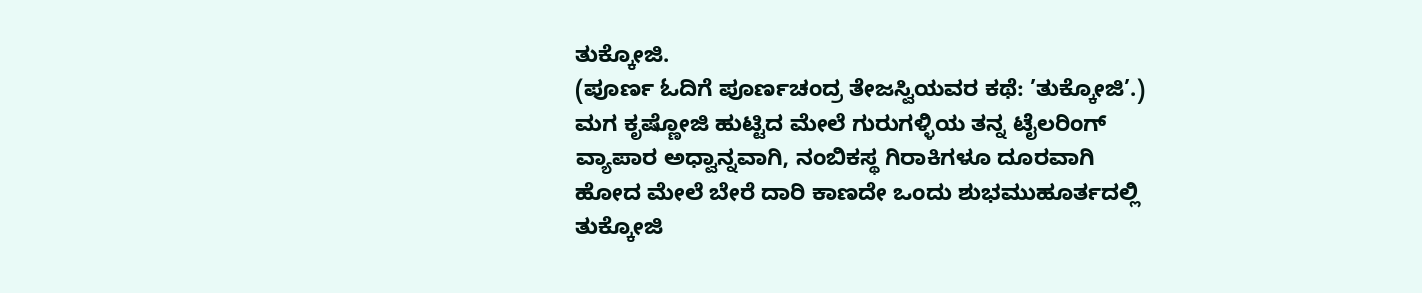ತುಕ್ಕೋಜಿ.
(ಪೂರ್ಣ ಓದಿಗೆ ಪೂರ್ಣಚಂದ್ರ ತೇಜಸ್ವಿಯವರ ಕಥೆ: ’ತುಕ್ಕೋಜಿ’.) ಮಗ ಕೃಷ್ಣೋಜಿ ಹುಟ್ಟಿದ ಮೇಲೆ ಗುರುಗಳ್ಳಿಯ ತನ್ನ ಟೈಲರಿಂಗ್ ವ್ಯಾಪಾರ ಅಧ್ವಾನ್ನವಾಗಿ, ನಂಬಿಕಸ್ಥ ಗಿರಾಕಿಗಳೂ ದೂರವಾಗಿ ಹೋದ ಮೇಲೆ ಬೇರೆ ದಾರಿ ಕಾಣದೇ ಒಂದು ಶುಭಮುಹೂರ್ತದಲ್ಲಿ ತುಕ್ಕೋಜಿ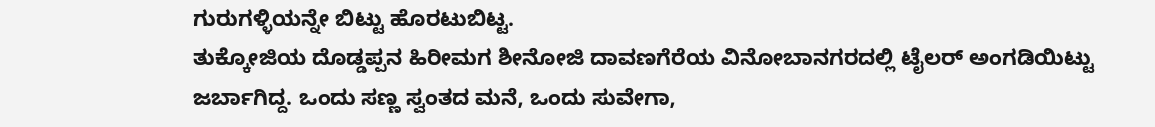ಗುರುಗಳ್ಳಿಯನ್ನೇ ಬಿಟ್ಟು ಹೊರಟುಬಿಟ್ಟ.
ತುಕ್ಕೋಜಿಯ ದೊಡ್ಡಪ್ಪನ ಹಿರೀಮಗ ಶೀನೋಜಿ ದಾವಣಗೆರೆಯ ವಿನೋಬಾನಗರದಲ್ಲಿ ಟೈಲರ್ ಅಂಗಡಿಯಿಟ್ಟು ಜರ್ಬಾಗಿದ್ದ. ಒಂದು ಸಣ್ಣ ಸ್ವಂತದ ಮನೆ, ಒಂದು ಸುವೇಗಾ,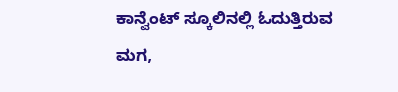ಕಾನ್ವೆಂಟ್ ಸ್ಕೂಲಿನಲ್ಲಿ ಓದುತ್ತಿರುವ ಮಗ,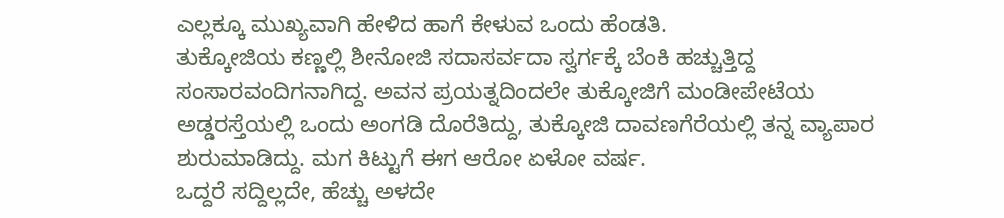ಎಲ್ಲಕ್ಕೂ ಮುಖ್ಯವಾಗಿ ಹೇಳಿದ ಹಾಗೆ ಕೇಳುವ ಒಂದು ಹೆಂಡತಿ.
ತುಕ್ಕೋಜಿಯ ಕಣ್ಣಲ್ಲಿ ಶೀನೋಜಿ ಸದಾಸರ್ವದಾ ಸ್ವರ್ಗಕ್ಕೆ ಬೆಂಕಿ ಹಚ್ಚುತ್ತಿದ್ದ ಸಂಸಾರವಂದಿಗನಾಗಿದ್ದ. ಅವನ ಪ್ರಯತ್ನದಿಂದಲೇ ತುಕ್ಕೋಜಿಗೆ ಮಂಡೀಪೇಟೆಯ ಅಡ್ಡರಸ್ತೆಯಲ್ಲಿ ಒಂದು ಅಂಗಡಿ ದೊರೆತಿದ್ದು, ತುಕ್ಕೋಜಿ ದಾವಣಗೆರೆಯಲ್ಲಿ ತನ್ನ ವ್ಯಾಪಾರ ಶುರುಮಾಡಿದ್ದು. ಮಗ ಕಿಟ್ಟುಗೆ ಈಗ ಆರೋ ಏಳೋ ವರ್ಷ.
ಒದ್ದರೆ ಸದ್ದಿಲ್ಲದೇ, ಹೆಚ್ಚು ಅಳದೇ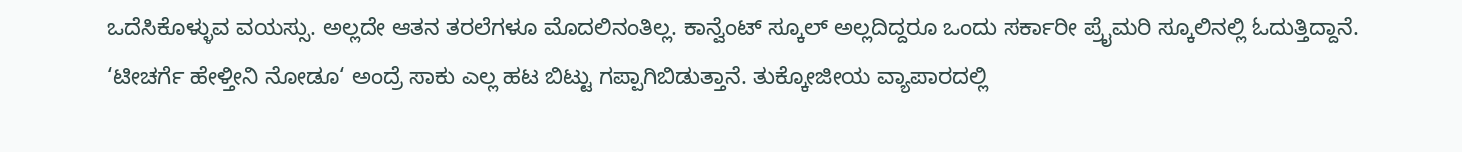ಒದೆಸಿಕೊಳ್ಳುವ ವಯಸ್ಸು. ಅಲ್ಲದೇ ಆತನ ತರಲೆಗಳೂ ಮೊದಲಿನಂತಿಲ್ಲ. ಕಾನ್ವೆಂಟ್ ಸ್ಕೂಲ್ ಅಲ್ಲದಿದ್ದರೂ ಒಂದು ಸರ್ಕಾರೀ ಪ್ರೈಮರಿ ಸ್ಕೂಲಿನಲ್ಲಿ ಓದುತ್ತಿದ್ದಾನೆ. ‘ಟೀಚರ್ಗೆ ಹೇಳ್ತೀನಿ ನೋಡೂ‘ ಅಂದ್ರೆ ಸಾಕು ಎಲ್ಲ ಹಟ ಬಿಟ್ಟು ಗಪ್ಪಾಗಿಬಿಡುತ್ತಾನೆ. ತುಕ್ಕೋಜೀಯ ವ್ಯಾಪಾರದಲ್ಲಿ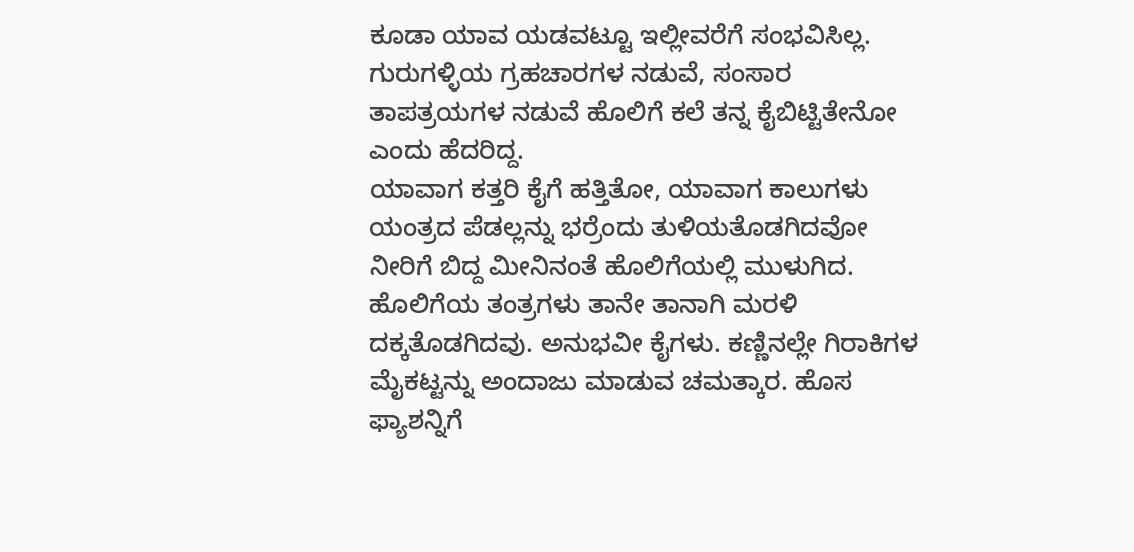ಕೂಡಾ ಯಾವ ಯಡವಟ್ಟೂ ಇಲ್ಲೀವರೆಗೆ ಸಂಭವಿಸಿಲ್ಲ. ಗುರುಗಳ್ಳಿಯ ಗ್ರಹಚಾರಗಳ ನಡುವೆ, ಸಂಸಾರ ತಾಪತ್ರಯಗಳ ನಡುವೆ ಹೊಲಿಗೆ ಕಲೆ ತನ್ನ ಕೈಬಿಟ್ಟಿತೇನೋ ಎಂದು ಹೆದರಿದ್ದ.
ಯಾವಾಗ ಕತ್ತರಿ ಕೈಗೆ ಹತ್ತಿತೋ, ಯಾವಾಗ ಕಾಲುಗಳು ಯಂತ್ರದ ಪೆಡಲ್ಲನ್ನು ಭರ್ರೆಂದು ತುಳಿಯತೊಡಗಿದವೋ ನೀರಿಗೆ ಬಿದ್ದ ಮೀನಿನಂತೆ ಹೊಲಿಗೆಯಲ್ಲಿ ಮುಳುಗಿದ. ಹೊಲಿಗೆಯ ತಂತ್ರಗಳು ತಾನೇ ತಾನಾಗಿ ಮರಳಿ ದಕ್ಕತೊಡಗಿದವು. ಅನುಭವೀ ಕೈಗಳು. ಕಣ್ಣಿನಲ್ಲೇ ಗಿರಾಕಿಗಳ ಮೈಕಟ್ಟನ್ನು ಅಂದಾಜು ಮಾಡುವ ಚಮತ್ಕಾರ. ಹೊಸ ಫ್ಯಾಶನ್ನಿಗೆ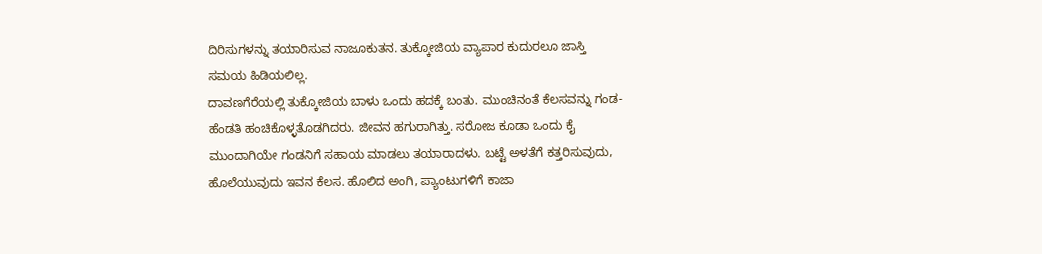ದಿರಿಸುಗಳನ್ನು ತಯಾರಿಸುವ ನಾಜೂಕುತನ. ತುಕ್ಕೋಜಿಯ ವ್ಯಾಪಾರ ಕುದುರಲೂ ಜಾಸ್ತಿ ಸಮಯ ಹಿಡಿಯಲಿಲ್ಲ.
ದಾವಣಗೆರೆಯಲ್ಲಿ ತುಕ್ಕೋಜಿಯ ಬಾಳು ಒಂದು ಹದಕ್ಕೆ ಬಂತು. ಮುಂಚಿನಂತೆ ಕೆಲಸವನ್ನು ಗಂಡ-ಹೆಂಡತಿ ಹಂಚಿಕೊಳ್ಳತೊಡಗಿದರು. ಜೀವನ ಹಗುರಾಗಿತ್ತು. ಸರೋಜ ಕೂಡಾ ಒಂದು ಕೈ ಮುಂದಾಗಿಯೇ ಗಂಡನಿಗೆ ಸಹಾಯ ಮಾಡಲು ತಯಾರಾದಳು. ಬಟ್ಟೆ ಅಳತೆಗೆ ಕತ್ತರಿಸುವುದು, ಹೊಲೆಯುವುದು ಇವನ ಕೆಲಸ. ಹೊಲಿದ ಅಂಗಿ, ಪ್ಯಾಂಟುಗಳಿಗೆ ಕಾಜಾ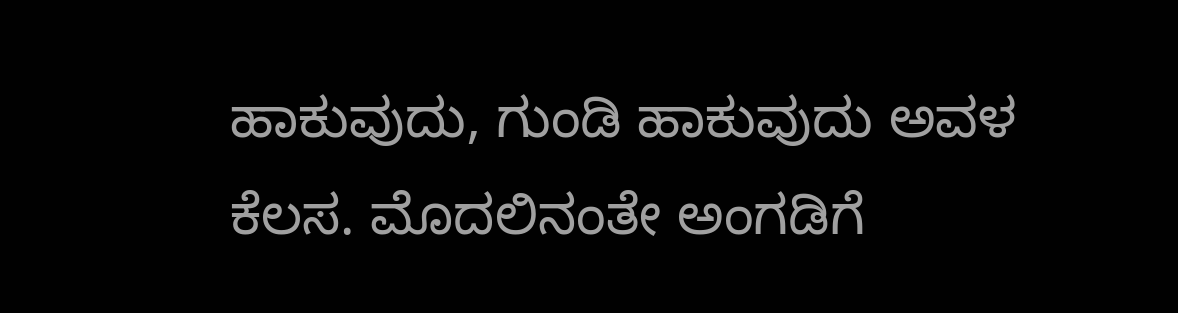ಹಾಕುವುದು, ಗುಂಡಿ ಹಾಕುವುದು ಅವಳ ಕೆಲಸ. ಮೊದಲಿನಂತೇ ಅಂಗಡಿಗೆ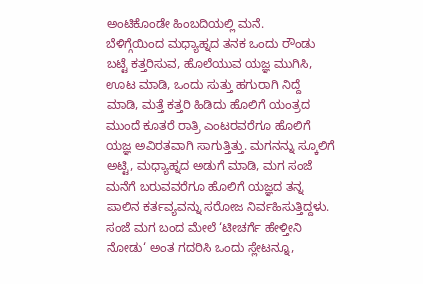ಅಂಟಿಕೊಂಡೇ ಹಿಂಬದಿಯಲ್ಲಿ ಮನೆ.
ಬೆಳಿಗ್ಗೆಯಿಂದ ಮಧ್ಯಾಹ್ನದ ತನಕ ಒಂದು ರೌಂಡು ಬಟ್ಟೆ ಕತ್ತರಿಸುವ, ಹೊಲೆಯುವ ಯಜ್ಞ ಮುಗಿಸಿ, ಊಟ ಮಾಡಿ, ಒಂದು ಸುತ್ತು ಹಗುರಾಗಿ ನಿದ್ದೆ ಮಾಡಿ, ಮತ್ತೆ ಕತ್ತರಿ ಹಿಡಿದು ಹೊಲಿಗೆ ಯಂತ್ರದ ಮುಂದೆ ಕೂತರೆ ರಾತ್ರಿ ಎಂಟರವರೆಗೂ ಹೊಲಿಗೆ ಯಜ್ಞ ಅವಿರತವಾಗಿ ಸಾಗುತ್ತಿತ್ತು. ಮಗನನ್ನು ಸ್ಕೂಲಿಗೆ ಅಟ್ಟಿ, ಮಧ್ಯಾಹ್ನದ ಅಡುಗೆ ಮಾಡಿ, ಮಗ ಸಂಜೆ ಮನೆಗೆ ಬರುವವರೆಗೂ ಹೊಲಿಗೆ ಯಜ್ಞದ ತನ್ನ ಪಾಲಿನ ಕರ್ತವ್ಯವನ್ನು ಸರೋಜ ನಿರ್ವಹಿಸುತ್ತಿದ್ದಳು. ಸಂಜೆ ಮಗ ಬಂದ ಮೇಲೆ ‘ಟೀಚರ್ಗೆ ಹೇಳ್ತೀನಿ ನೋಡು‘ ಅಂತ ಗದರಿಸಿ ಒಂದು ಸ್ಲೇಟನ್ನೂ,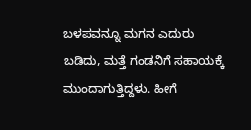ಬಳಪವನ್ನೂ ಮಗನ ಎದುರು ಬಡಿದು, ಮತ್ತೆ ಗಂಡನಿಗೆ ಸಹಾಯಕ್ಕೆ ಮುಂದಾಗುತ್ತಿದ್ದಳು. ಹೀಗೆ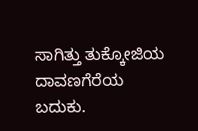ಸಾಗಿತ್ತು ತುಕ್ಕೋಜಿಯ ದಾವಣಗೆರೆಯ ಬದುಕು.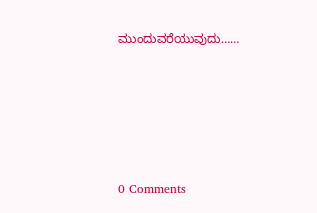ಮುಂದುವರೆಯುವುದು……







0 Comments